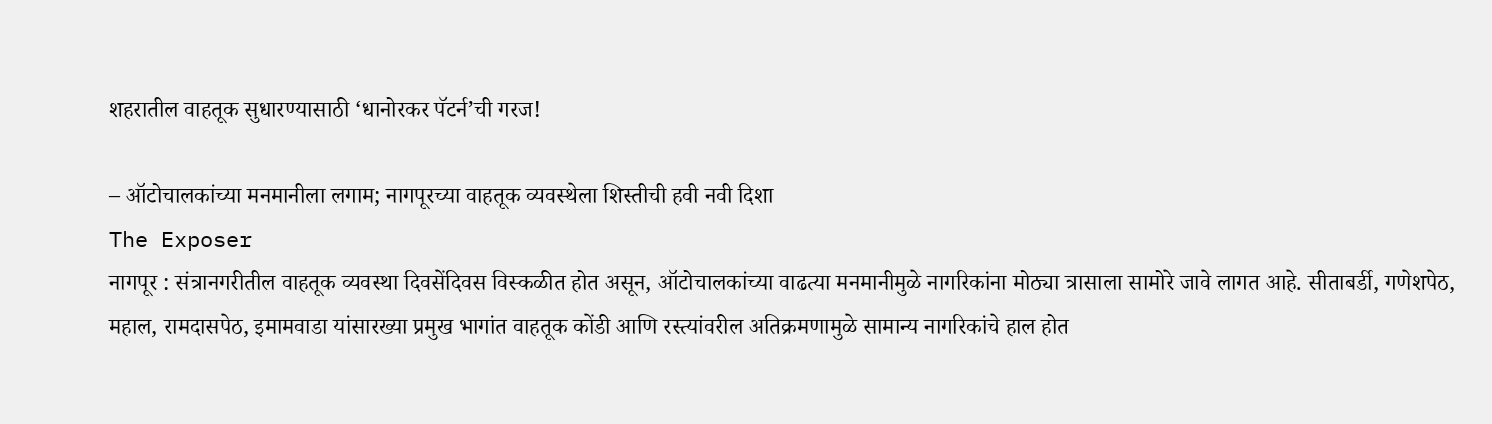शहरातील वाहतूक सुधारण्यासाठी ‘धानोरकर पॅटर्न’ची गरज!

– ऑटोचालकांच्या मनमानीला लगाम; नागपूरच्या वाहतूक व्यवस्थेला शिस्तीची हवी नवी दिशा
The Exposer
नागपूर : संत्रानगरीतील वाहतूक व्यवस्था दिवसेंदिवस विस्कळीत होत असून, ऑटोचालकांच्या वाढत्या मनमानीमुळे नागरिकांना मोठ्या त्रासाला सामोरे जावे लागत आहे. सीताबर्डी, गणेशपेठ, महाल, रामदासपेठ, इमामवाडा यांसारख्या प्रमुख भागांत वाहतूक कोंडी आणि रस्त्यांवरील अतिक्रमणामुळे सामान्य नागरिकांचे हाल होत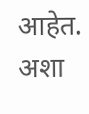आहेत. अशा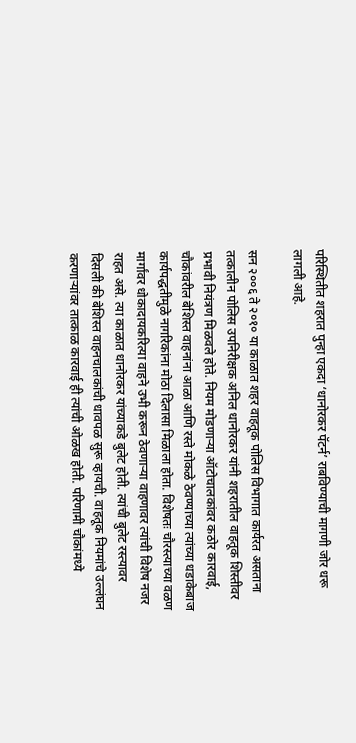परिस्थितीत शहरात पुन्हा एकदा ‘धानोरकर पॅटर्न’ राबविण्याची मागणी जोर धरू लागली आहे.

सन २००६ ते २०१० या काळात शहर वाहतूक पोलिस विभागात कार्यरत असताना तत्कालीन पोलिस उपनिरीक्षक अनिल धानोरकर यांनी शहरातील वाहतूक शिस्तीवर प्रभावी नियंत्रण मिळवले होते. नियम मोडणाऱ्या ऑटोचालकांवर कठोर कारवाई, चौकांवरील बेशिस्त वाहनांना आळा आणि रस्ते मोकळे ठेवण्याच्या त्यांच्या धडाकेबाज कार्यपद्धतीमुळे नागरिकांना मोठा दिलासा मिळाला होता. विशेषतः चौरस्त्याच्या वळण मार्गांवर धोकादायकरित्या वाहने उभी करून ठेवणाऱ्या वाहणावर त्यांची विशेष नजर राहत असे. त्या काळात धानोरकर यांच्याकडे बुलेट होती. त्यांची बुलेट रस्त्यावर दिसली की बेशिस्त वाहनचालकांची धावपळ सुरू व्हायची. वाहतूक नियमांचे उल्लंघन करणाऱ्यांवर तात्काळ कारवाई ही त्यांची ओळख होती. परिणामी चौकांमध्ये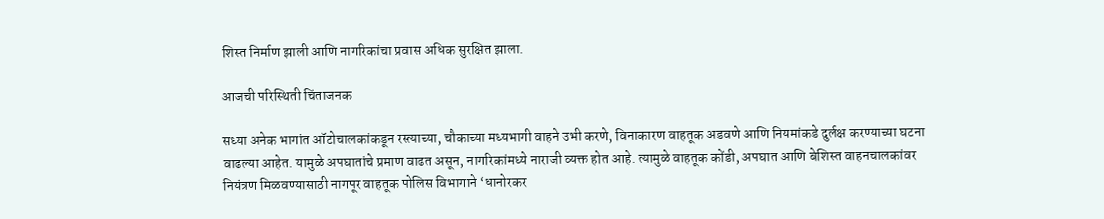शिस्त निर्माण झाली आणि नागरिकांचा प्रवास अधिक सुरक्षित झाला.

आजची परिस्थिती चिंताजनक

सध्या अनेक भागांत ऑटोचालकांकडून रस्त्याच्या, चौकाच्या मध्यभागी वाहने उभी करणे, विनाकारण वाहतूक अडवणे आणि नियमांकडे दुर्लक्ष करण्याच्या घटना वाढल्या आहेत. यामुळे अपघातांचे प्रमाण वाढत असून, नागरिकांमध्ये नाराजी व्यक्त होत आहे. त्यामुळे वाहतूक कोंडी, अपघात आणि बेशिस्त वाहनचालकांवर नियंत्रण मिळवण्यासाठी नागपूर वाहतूक पोलिस विभागाने ‘धानोरकर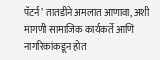पॅटर्न’ तातडीने अमलात आणावा, अशी मागणी सामाजिक कार्यकर्ते आणि नागरिकांकडून होत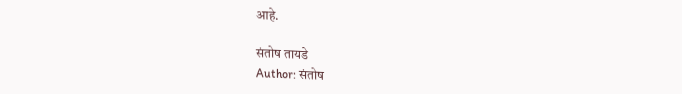आहे.

संतोष तायडे
Author: संतोष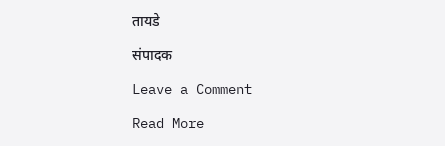तायडे

संपादक

Leave a Comment

Read More